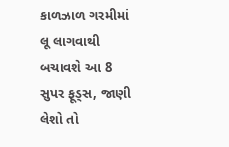કાળઝાળ ગરમીમાં લૂ લાગવાથી બચાવશે આ 8 સુપર ફૂડ્સ, જાણી લેશો તો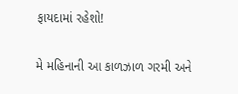ફાયદામાં રહેશો!

મે મહિનાની આ કાળઝાળ ગરમી અને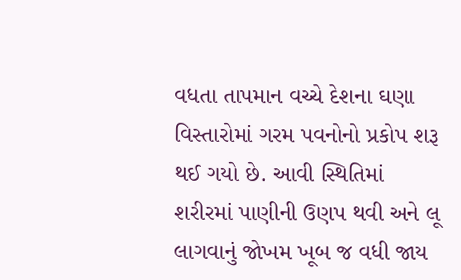વધતા તાપમાન વચ્ચે દેશના ઘણા વિસ્તારોમાં ગરમ પવનોનો પ્રકોપ શરૂ થઈ ગયો છે. આવી સ્થિતિમાં શરીરમાં પાણીની ઉણપ થવી અને લૂ લાગવાનું જોખમ ખૂબ જ વધી જાય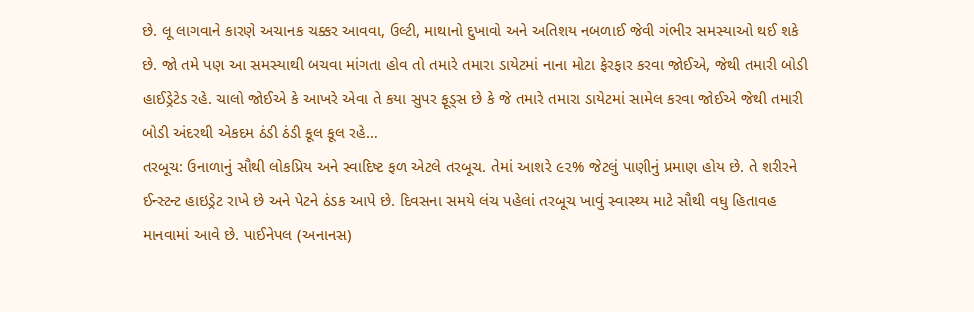છે. લૂ લાગવાને કારણે અચાનક ચક્કર આવવા, ઉલ્ટી, માથાનો દુખાવો અને અતિશય નબળાઈ જેવી ગંભીર સમસ્યાઓ થઈ શકે છે. જો તમે પણ આ સમસ્યાથી બચવા માંગતા હોવ તો તમારે તમારા ડાયેટમાં નાના મોટા ફેરફાર કરવા જોઈએ, જેથી તમારી બોડી હાઈડ્રેટેડ રહે. ચાલો જોઈએ કે આખરે એવા તે કયા સુપર ફૂડ્સ છે કે જે તમારે તમારા ડાયેટમાં સામેલ કરવા જોઈએ જેથી તમારી બોડી અંદરથી એકદમ ઠંડી ઠંડી કૂલ કૂલ રહે…
તરબૂચ: ઉનાળાનું સૌથી લોકપ્રિય અને સ્વાદિષ્ટ ફળ એટલે તરબૂચ. તેમાં આશરે ૯૨% જેટલું પાણીનું પ્રમાણ હોય છે. તે શરીરને ઈન્સ્ટન્ટ હાઇડ્રેટ રાખે છે અને પેટને ઠંડક આપે છે. દિવસના સમયે લંચ પહેલાં તરબૂચ ખાવું સ્વાસ્થ્ય માટે સૌથી વધુ હિતાવહ માનવામાં આવે છે. પાઈનેપલ (અનાનસ)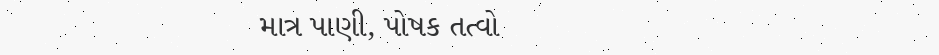માત્ર પાણી, પોષક તત્વો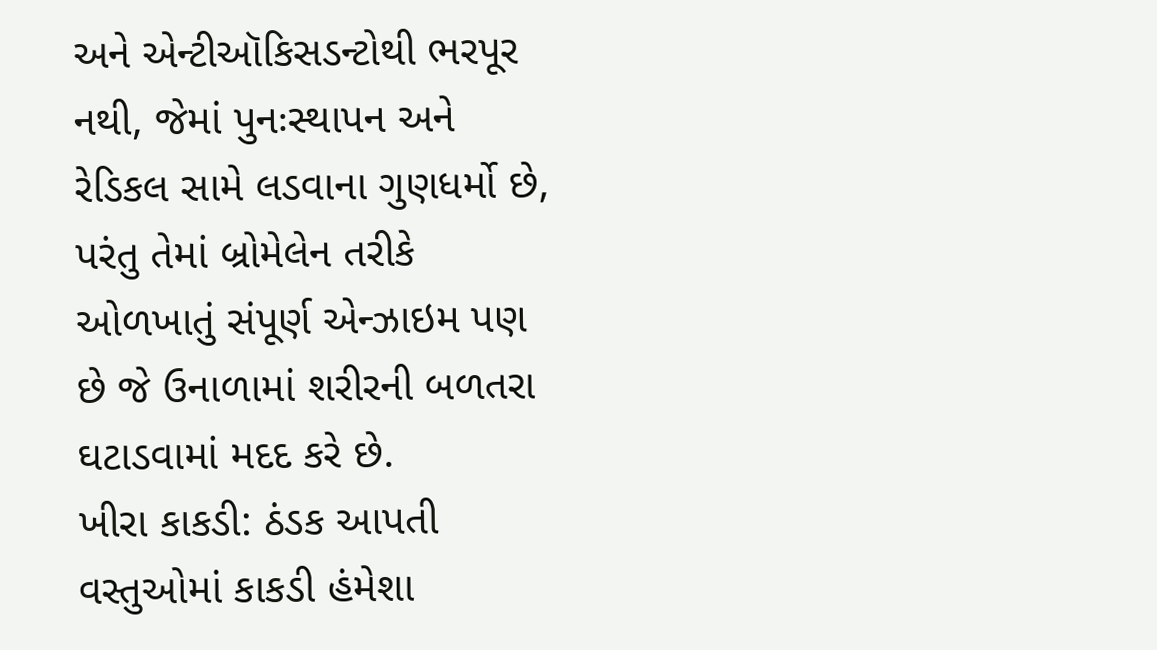અને એન્ટીઑકિસડન્ટોથી ભરપૂર નથી, જેમાં પુનઃસ્થાપન અને રેડિકલ સામે લડવાના ગુણધર્મો છે, પરંતુ તેમાં બ્રોમેલેન તરીકે ઓળખાતું સંપૂર્ણ એન્ઝાઇમ પણ છે જે ઉનાળામાં શરીરની બળતરા ઘટાડવામાં મદદ કરે છે.
ખીરા કાકડી: ઠંડક આપતી વસ્તુઓમાં કાકડી હંમેશા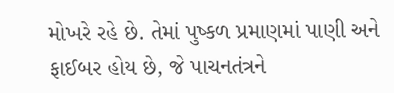મોખરે રહે છે. તેમાં પુષ્કળ પ્રમાણમાં પાણી અને ફાઈબર હોય છે, જે પાચનતંત્રને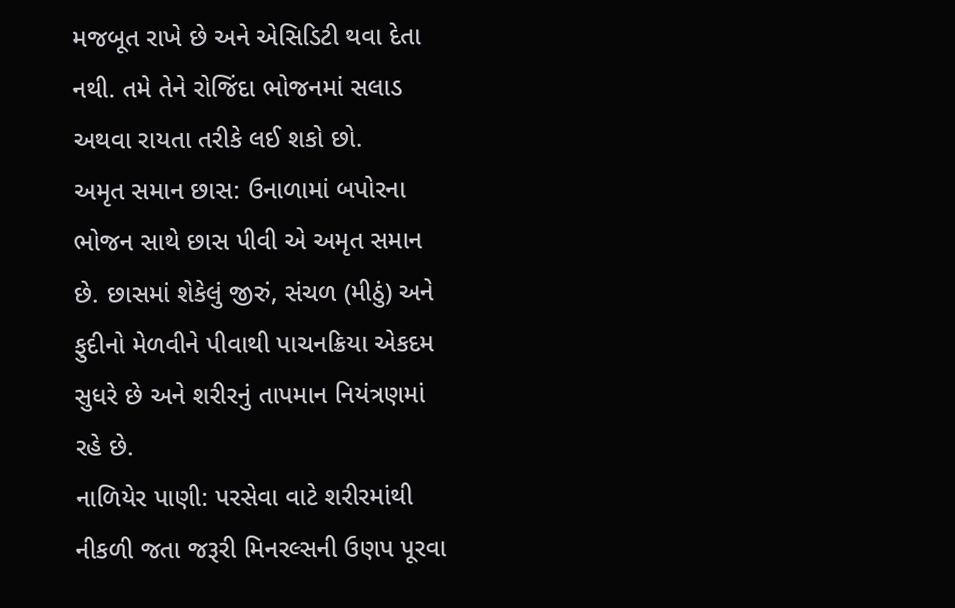મજબૂત રાખે છે અને એસિડિટી થવા દેતા નથી. તમે તેને રોજિંદા ભોજનમાં સલાડ અથવા રાયતા તરીકે લઈ શકો છો.
અમૃત સમાન છાસ: ઉનાળામાં બપોરના ભોજન સાથે છાસ પીવી એ અમૃત સમાન છે. છાસમાં શેકેલું જીરું, સંચળ (મીઠું) અને ફુદીનો મેળવીને પીવાથી પાચનક્રિયા એકદમ સુધરે છે અને શરીરનું તાપમાન નિયંત્રણમાં રહે છે.
નાળિયેર પાણી: પરસેવા વાટે શરીરમાંથી નીકળી જતા જરૂરી મિનરલ્સની ઉણપ પૂરવા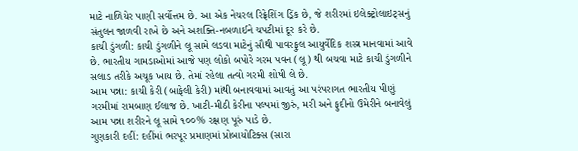માટે નાળિયેર પાણી સર્વોત્તમ છે. આ એક નેચરલ રિફ્રેશિંગ ડ્રિંક છે, જે શરીરમાં ઇલેક્ટ્રોલાઇટ્સનું સંતુલન જાળવી રાખે છે અને અશક્તિ-નબળાઈને ચપટીમાં દૂર કરે છે.
કાચી ડુંગળી: કાચી ડુંગળીને લૂ સામે લડવા માટેનું સૌથી પાવરફુલ આયુર્વેદિક શસ્ત્ર માનવામાં આવે છે. ભારતીય ગામડાઓમાં આજે પણ લોકો બપોરે ગરમ પવન (લૂ) થી બચવા માટે કાચી ડુંગળીને સલાડ તરીકે અચૂક ખાય છે. તેમાં રહેલા તત્વો ગરમી શોષી લે છે.
આમ પન્ના: કાચી કેરી (બાફેલી કેરી) માંથી બનાવવામાં આવતું આ પરંપરાગત ભારતીય પીણું ગરમીમાં રામબાણ ઈલાજ છે. ખાટી-મીઠી કેરીના પલ્પમાં જીરું, મરી અને ફુદીનો ઉમેરીને બનાવેલું આમ પન્ના શરીરને લૂ સામે ૧૦૦% રક્ષણ પૂરું પાડે છે.
ગુણકારી દહીં: દહીંમાં ભરપૂર પ્રમાણમાં પ્રોબાયોટિક્સ (સારા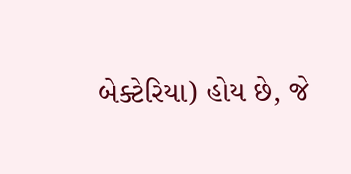બેક્ટેરિયા) હોય છે, જે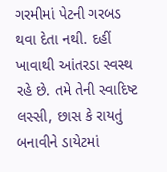ગરમીમાં પેટની ગરબડ થવા દેતા નથી. દહીં ખાવાથી આંતરડા સ્વસ્થ રહે છે. તમે તેની સ્વાદિષ્ટ લસ્સી, છાસ કે રાયતું બનાવીને ડાયેટમાં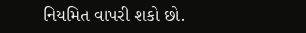નિયમિત વાપરી શકો છો.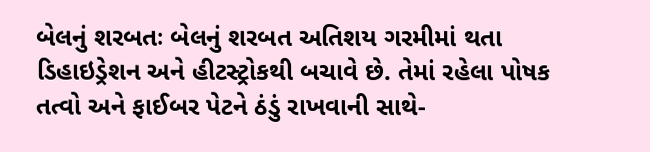બેલનું શરબતઃ બેલનું શરબત અતિશય ગરમીમાં થતા ડિહાઇડ્રેશન અને હીટસ્ટ્રોકથી બચાવે છે. તેમાં રહેલા પોષક તત્વો અને ફાઈબર પેટને ઠંડું રાખવાની સાથે-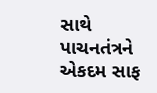સાથે પાચનતંત્રને એકદમ સાફ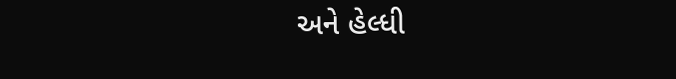અને હેલ્ધી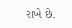રાખે છે.